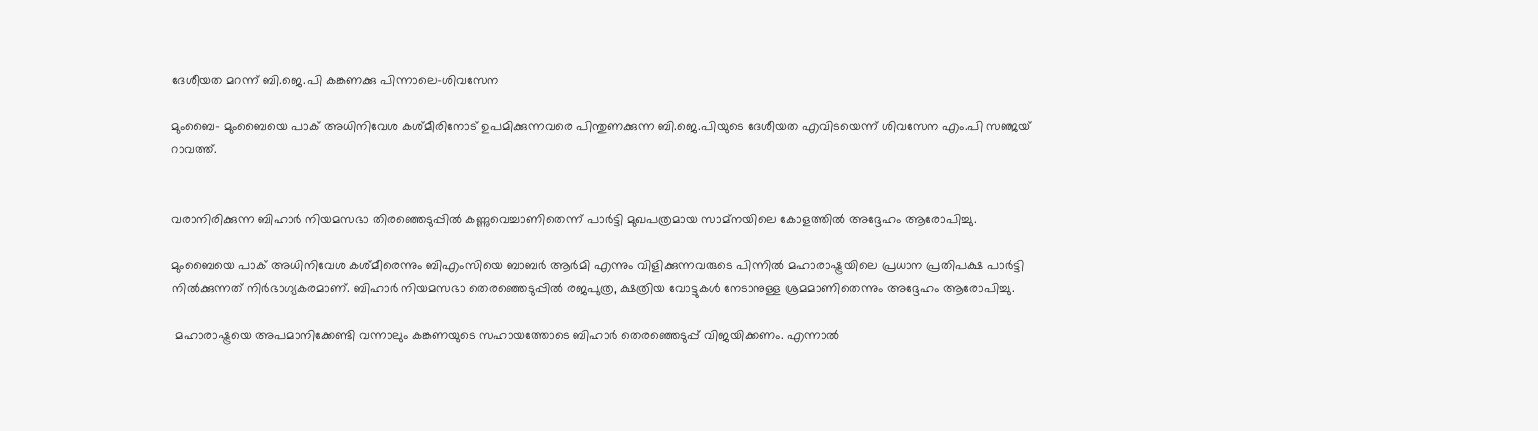ദേശീയത മറന്ന് ബി.ജെ.പി കങ്കണക്കു പിന്നാലെ-ശിവസേന

മുംബൈ- മുംബൈയെ പാക് അധിനിവേശ കശ്മീരിനോട് ഉപമിക്കുന്നവരെ പിന്തുണക്കുന്ന ബി.ജെ.പിയുടെ ദേശീയത എവിടയെന്ന് ശിവസേന എം.പി സഞ്ജയ് റാവത്ത്.


വരാനിരിക്കുന്ന ബിഹാര്‍ നിയമസഭാ തിരഞ്ഞെടുപ്പില്‍ കണ്ണുവെച്ചാണിതെന്ന് പാര്‍ട്ടി മുഖപത്രമായ സാമ്‌നയിലെ കോളത്തില്‍ അദ്ദേഹം ആരോപിച്ചു.

മുംബൈയെ പാക് അധിനിവേശ കശ്മീരെന്നും ബിഎംസിയെ ബാബര്‍ ആര്‍മി എന്നും വിളിക്കുന്നവരുടെ പിന്നില്‍ മഹാരാഷ്ട്രയിലെ പ്രധാന പ്രതിപക്ഷ പാര്‍ട്ടി നില്‍ക്കുന്നത് നിര്‍ഭാഗ്യകരമാണ്. ബിഹാര്‍ നിയമസഭാ തെരഞ്ഞെടുപ്പില്‍ രജപുത്ര, ക്ഷത്രിയ വോട്ടുകള്‍ നേടാനുള്ള ശ്രമമാണിതെന്നും അദ്ദേഹം ആരോപിച്ചു.

 മഹാരാഷ്ട്രയെ അപമാനിക്കേണ്ടി വന്നാലും കങ്കണയുടെ സഹായത്തോടെ ബിഹാര്‍ തെരഞ്ഞെടുപ്പ് വിജയിക്കണം. എന്നാല്‍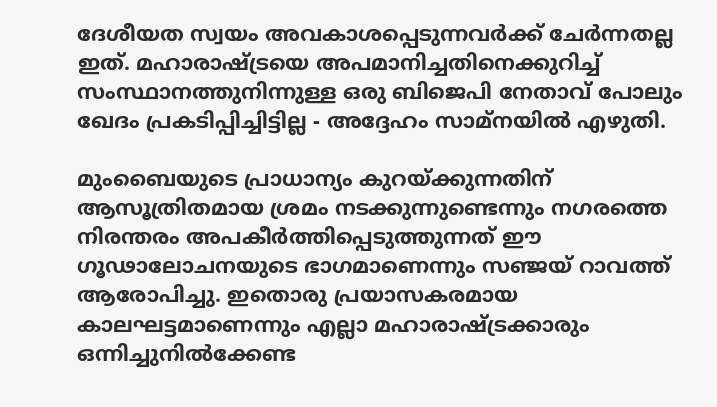ദേശീയത സ്വയം അവകാശപ്പെടുന്നവര്‍ക്ക് ചേര്‍ന്നതല്ല ഇത്. മഹാരാഷ്ട്രയെ അപമാനിച്ചതിനെക്കുറിച്ച് സംസ്ഥാനത്തുനിന്നുള്ള ഒരു ബിജെപി നേതാവ് പോലും ഖേദം പ്രകടിപ്പിച്ചിട്ടില്ല - അദ്ദേഹം സാമ്‌നയില്‍ എഴുതി.

മുംബൈയുടെ പ്രാധാന്യം കുറയ്ക്കുന്നതിന് ആസൂത്രിതമായ ശ്രമം നടക്കുന്നുണ്ടെന്നും നഗരത്തെ നിരന്തരം അപകീര്‍ത്തിപ്പെടുത്തുന്നത് ഈ ഗൂഢാലോചനയുടെ ഭാഗമാണെന്നും സഞ്ജയ് റാവത്ത് ആരോപിച്ചു. ഇതൊരു പ്രയാസകരമായ കാലഘട്ടമാണെന്നും എല്ലാ മഹാരാഷ്ട്രക്കാരും ഒന്നിച്ചുനില്‍ക്കേണ്ട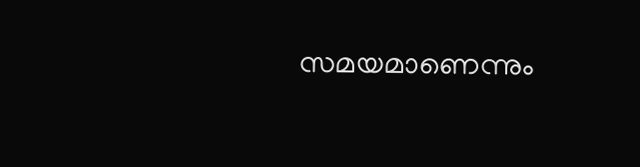സമയമാണെന്നും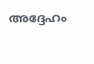അദ്ദേഹം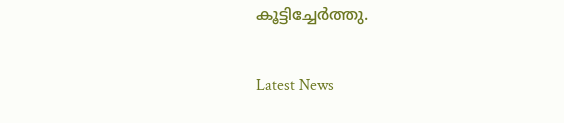കൂട്ടിച്ചേര്‍ത്തു.

Latest News